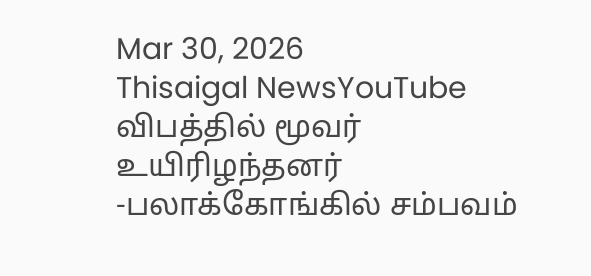Mar 30, 2026
Thisaigal NewsYouTube
விபத்தில் மூவர் உயிரிழந்தனர் -பலாக்கோங்கில் சம்பவம்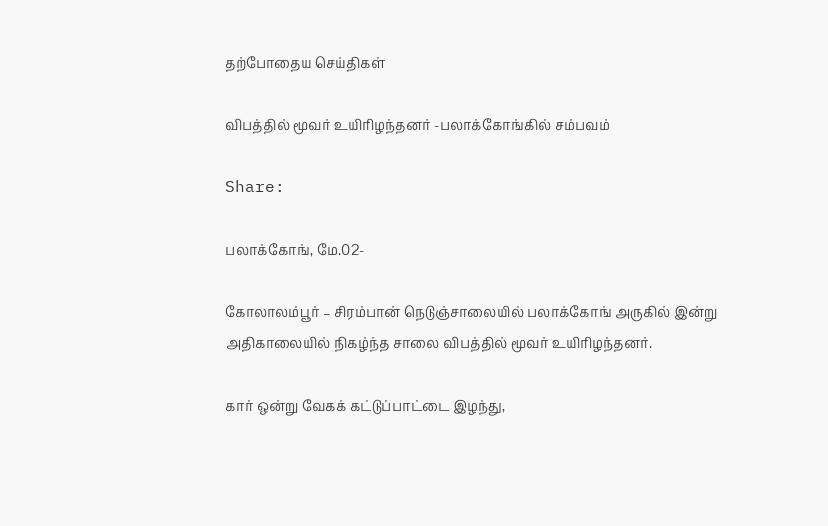தற்போதைய செய்திகள்

விபத்தில் மூவர் உயிரிழந்தனர் -பலாக்கோங்கில் சம்பவம்

Share:

பலாக்கோங், மே.02-

கோலாலம்பூர் – சிரம்பான் நெடுஞ்சாலையில் பலாக்கோங் அருகில் இன்று அதிகாலையில் நிகழ்ந்த சாலை விபத்தில் மூவர் உயிரிழந்தனர்.

கார் ஒன்று வேகக் கட்டுப்பாட்டை இழந்து,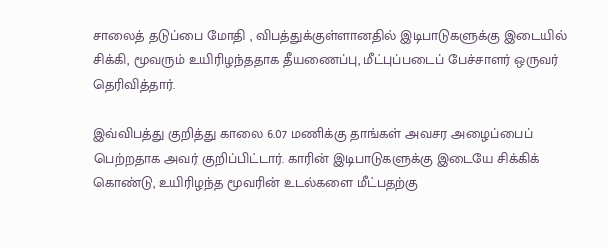சாலைத் தடுப்பை மோதி , விபத்துக்குள்ளானதில் இடிபாடுகளுக்கு இடையில் சிக்கி, மூவரும் உயிரிழந்ததாக தீயணைப்பு, மீட்புப்படைப் பேச்சாளர் ஒருவர் தெரிவித்தார்.

இவ்விபத்து குறித்து காலை 6.07 மணிக்கு தாங்கள் அவசர அழைப்பைப் பெற்றதாக அவர் குறிப்பிட்டார். காரின் இடிபாடுகளுக்கு இடையே சிக்கிக் கொண்டு, உயிரிழந்த மூவரின் உடல்களை மீட்பதற்கு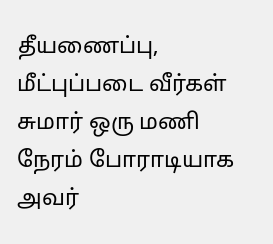தீயணைப்பு, மீட்புப்படை வீர்கள் சுமார் ஒரு மணி நேரம் போராடியாக அவர்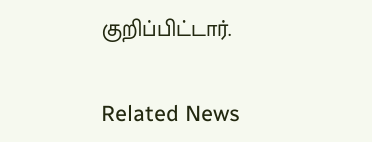குறிப்பிட்டார்.

Related News